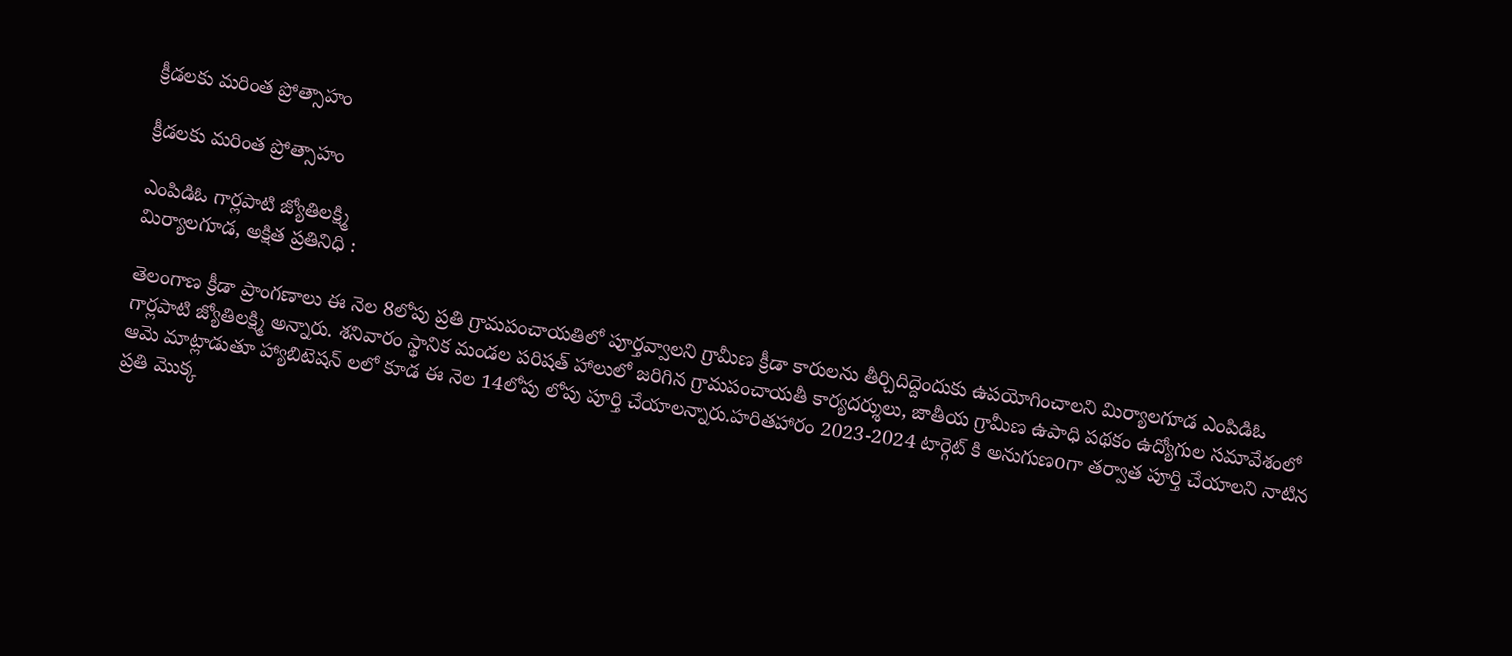క్రీడలకు మరింత ప్రోత్సాహం

క్రీడలకు మరింత ప్రోత్సాహం

ఎంపిడిఓ గార్లపాటి జ్యోతిలక్ష్మి
మిర్యాలగూడ, అక్షిత ప్రతినిధి :

తెలంగాణ క్రీడా ప్రాంగణాలు ఈ నెల 8లోపు ప్రతి గ్రామపంచాయతిలో పూర్తవ్వాలని గ్రామీణ క్రీడా కారులను తీర్చిదిద్దెందుకు ఉపయోగించాలని మిర్యాలగూడ ఎంపిడిఓ గార్లపాటి జ్యోతిలక్ష్మి అన్నారు. శనివారం స్థానిక మండల పరిషత్ హాలులో జరిగిన గ్రామపంచాయతీ కార్యదర్శులు, జాతీయ గ్రామీణ ఉపాధి పథకం ఉద్యోగుల సమావేశంలో ఆమె మాట్లాడుతూ హ్యాబిటెషన్ లలో కూడ ఈ నెల 14లోపు లోపు పూర్తి చేయాలన్నారు.హరితహారం 2023-2024 టార్గెట్ కి అనుగుణoగా తర్వాత పూర్తి చేయాలని నాటిన ప్రతి మొక్క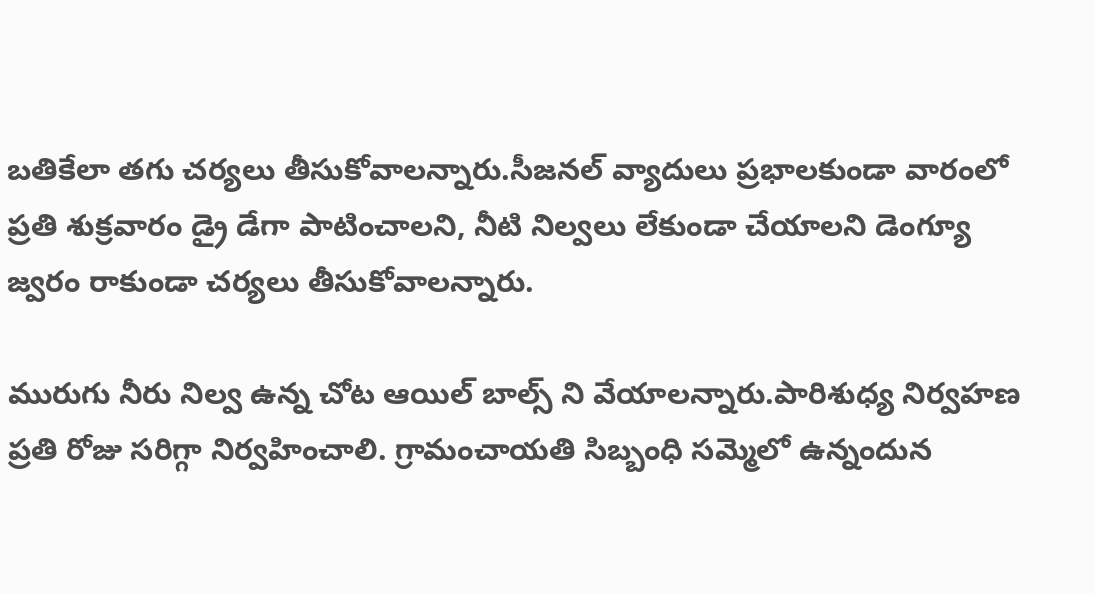బతికేలా తగు చర్యలు తీసుకోవాలన్నారు.సీజనల్ వ్యాదులు ప్రభాలకుండా వారంలో ప్రతి శుక్రవారం డ్రై డేగా పాటించాలని, నీటి నిల్వలు లేకుండా చేయాలని డెంగ్యూ జ్వరం రాకుండా చర్యలు తీసుకోవాలన్నారు.

మురుగు నీరు నిల్వ ఉన్న చోట ఆయిల్ బాల్స్ ని వేయాలన్నారు.పారిశుధ్య నిర్వహణ ప్రతి రోజు సరిగ్గా నిర్వహించాలి. గ్రామంచాయతి సిబ్బంధి సమ్మెలో ఉన్నందున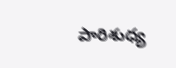పారిశుధ్య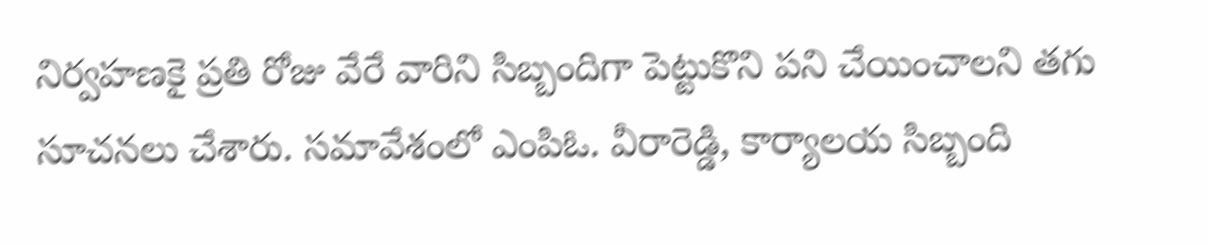నిర్వహణకై ప్రతి రోజు వేరే వారిని సిబ్బందిగా పెట్టుకొని పని చేయించాలని తగు సూచనలు చేశారు. సమావేశంలో ఎం‌పి‌ఓ. వీరారెడ్డి, కార్యాలయ సిబ్బంది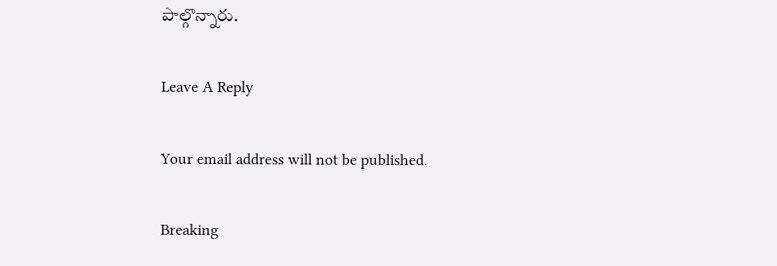పాల్గొన్నారు.

Leave A Reply

Your email address will not be published.

Breaking